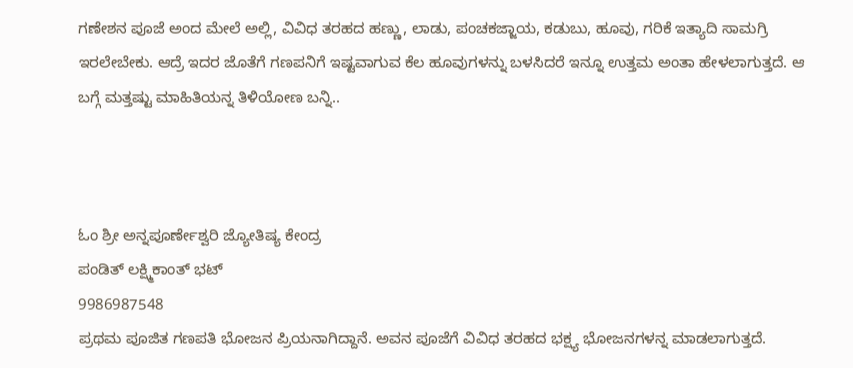ಗಣೇಶನ ಪೂಜೆ ಅಂದ ಮೇಲೆ ಅಲ್ಲಿ, ವಿವಿಧ ತರಹದ ಹಣ್ಣು, ಲಾಡು, ಪಂಚಕಜ್ಜಾಯ, ಕಡುಬು, ಹೂವು, ಗರಿಕೆ ಇತ್ಯಾದಿ ಸಾಮಗ್ರಿ ಇರಲೇಬೇಕು. ಆದ್ರೆ ಇದರ ಜೊತೆಗೆ ಗಣಪನಿಗೆ ಇಷ್ಟವಾಗುವ ಕೆಲ ಹೂವುಗಳನ್ನು ಬಳಸಿದರೆ ಇನ್ನೂ ಉತ್ತಮ ಅಂತಾ ಹೇಳಲಾಗುತ್ತದೆ. ಆ ಬಗ್ಗೆ ಮತ್ತಷ್ಟು ಮಾಹಿತಿಯನ್ನ ತಿಳಿಯೋಣ ಬನ್ನಿ..



ಓಂ ಶ್ರೀ ಅನ್ನಪೂರ್ಣೇಶ್ವರಿ ಜ್ಯೋತಿಷ್ಯ ಕೇಂದ್ರ
ಪಂಡಿತ್ ಲಕ್ಷ್ಮಿಕಾಂತ್ ಭಟ್
9986987548
ಪ್ರಥಮ ಪೂಜಿತ ಗಣಪತಿ ಭೋಜನ ಪ್ರಿಯನಾಗಿದ್ದಾನೆ. ಅವನ ಪೂಜೆಗೆ ವಿವಿಧ ತರಹದ ಭಕ್ಷ್ಯ ಭೋಜನಗಳನ್ನ ಮಾಡಲಾಗುತ್ತದೆ.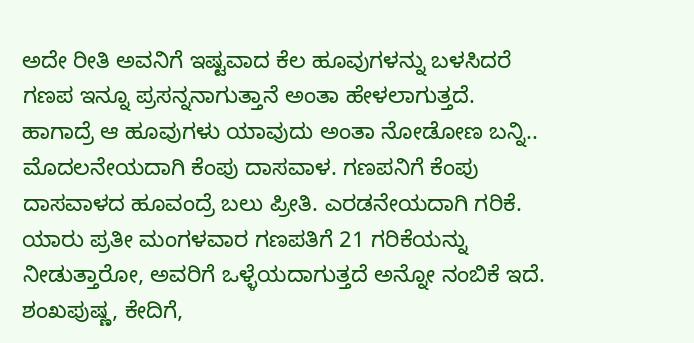ಅದೇ ರೀತಿ ಅವನಿಗೆ ಇಷ್ಟವಾದ ಕೆಲ ಹೂವುಗಳನ್ನು ಬಳಸಿದರೆ ಗಣಪ ಇನ್ನೂ ಪ್ರಸನ್ನನಾಗುತ್ತಾನೆ ಅಂತಾ ಹೇಳಲಾಗುತ್ತದೆ. ಹಾಗಾದ್ರೆ ಆ ಹೂವುಗಳು ಯಾವುದು ಅಂತಾ ನೋಡೋಣ ಬನ್ನಿ..
ಮೊದಲನೇಯದಾಗಿ ಕೆಂಪು ದಾಸವಾಳ. ಗಣಪನಿಗೆ ಕೆಂಪು ದಾಸವಾಳದ ಹೂವಂದ್ರೆ ಬಲು ಪ್ರೀತಿ. ಎರಡನೇಯದಾಗಿ ಗರಿಕೆ. ಯಾರು ಪ್ರತೀ ಮಂಗಳವಾರ ಗಣಪತಿಗೆ 21 ಗರಿಕೆಯನ್ನು ನೀಡುತ್ತಾರೋ, ಅವರಿಗೆ ಒಳ್ಳೆಯದಾಗುತ್ತದೆ ಅನ್ನೋ ನಂಬಿಕೆ ಇದೆ. ಶಂಖಪುಷ್ಣ, ಕೇದಿಗೆ,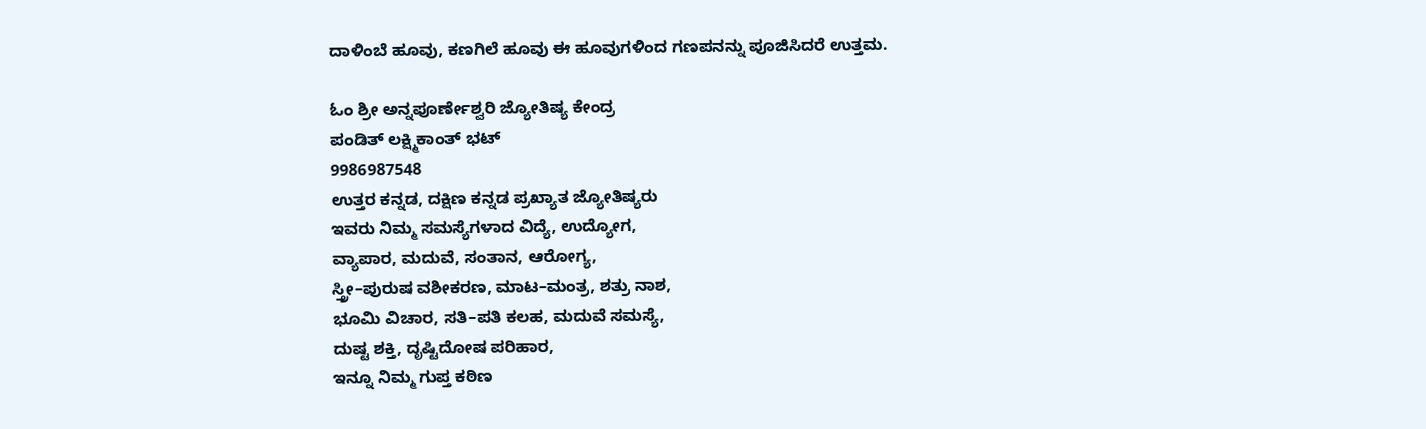ದಾಳಿಂಬೆ ಹೂವು, ಕಣಗಿಲೆ ಹೂವು ಈ ಹೂವುಗಳಿಂದ ಗಣಪನನ್ನು ಪೂಜಿಸಿದರೆ ಉತ್ತಮ.

ಓಂ ಶ್ರೀ ಅನ್ನಪೂರ್ಣೇಶ್ವರಿ ಜ್ಯೋತಿಷ್ಯ ಕೇಂದ್ರ
ಪಂಡಿತ್ ಲಕ್ಷ್ಮಿಕಾಂತ್ ಭಟ್
9986987548
ಉತ್ತರ ಕನ್ನಡ, ದಕ್ಷಿಣ ಕನ್ನಡ ಪ್ರಖ್ಯಾತ ಜ್ಯೋತಿಷ್ಯರು
ಇವರು ನಿಮ್ಮ ಸಮಸ್ಯೆಗಳಾದ ವಿದ್ಯೆ, ಉದ್ಯೋಗ,
ವ್ಯಾಪಾರ, ಮದುವೆ, ಸಂತಾನ, ಆರೋಗ್ಯ,
ಸ್ತ್ರೀ–ಪುರುಷ ವಶೀಕರಣ, ಮಾಟ–ಮಂತ್ರ, ಶತ್ರು ನಾಶ,
ಭೂಮಿ ವಿಚಾರ, ಸತಿ–ಪತಿ ಕಲಹ, ಮದುವೆ ಸಮಸ್ಯೆ,
ದುಷ್ಟ ಶಕ್ತಿ, ದೃಷ್ಟಿದೋಷ ಪರಿಹಾರ,
ಇನ್ನೂ ನಿಮ್ಮ ಗುಪ್ತ ಕಠಿಣ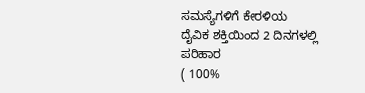ಸಮಸ್ಯೆಗಳಿಗೆ ಕೇರಳಿಯ
ದೈವಿಕ ಶಕ್ತಿಯಿಂದ 2 ದಿನಗಳಲ್ಲಿ ಪರಿಹಾರ
( 100%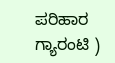ಪರಿಹಾರ ಗ್ಯಾರಂಟಿ )